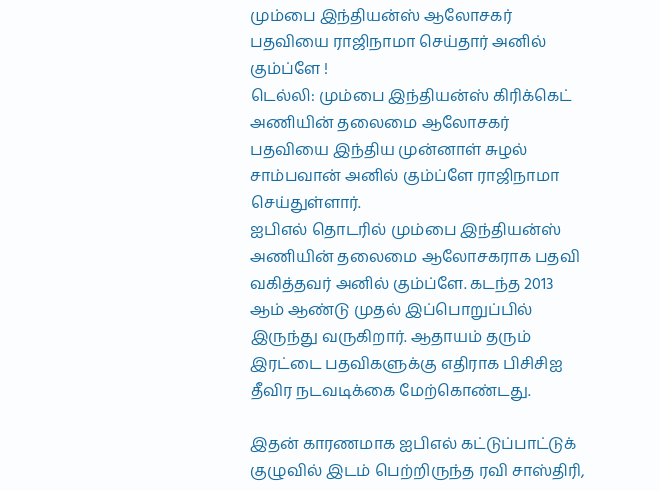மும்பை இந்தியன்ஸ் ஆலோசகர் பதவியை ராஜிநாமா செய்தார் அனில் கும்ப்ளே !
டெல்லி: மும்பை இந்தியன்ஸ் கிரிக்கெட் அணியின் தலைமை ஆலோசகர் பதவியை இந்திய முன்னாள் சுழல் சாம்பவான் அனில் கும்ப்ளே ராஜிநாமா செய்துள்ளார்.
ஐபிஎல் தொடரில் மும்பை இந்தியன்ஸ் அணியின் தலைமை ஆலோசகராக பதவி வகித்தவர் அனில் கும்ப்ளே. கடந்த 2013 ஆம் ஆண்டு முதல் இப்பொறுப்பில் இருந்து வருகிறார். ஆதாயம் தரும் இரட்டை பதவிகளுக்கு எதிராக பிசிசிஐ தீவிர நடவடிக்கை மேற்கொண்டது.

இதன் காரணமாக ஐபிஎல் கட்டுப்பாட்டுக் குழுவில் இடம் பெற்றிருந்த ரவி சாஸ்திரி,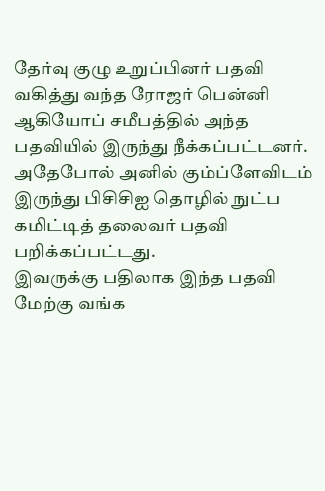தேர்வு குழு உறுப்பினர் பதவி வகித்து வந்த ரோஜர் பென்னி ஆகியோப் சமீபத்தில் அந்த பதவியில் இருந்து நீக்கப்பட்டனர். அதேபோல் அனில் கும்ப்ளேவிடம் இருந்து பிசிசிஐ தொழில் நுட்ப கமிட்டித் தலைவர் பதவி பறிக்கப்பட்டது.
இவருக்கு பதிலாக இந்த பதவி மேற்கு வங்க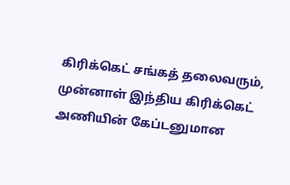கிரிக்கெட் சங்கத் தலைவரும், முன்னாள் இந்திய கிரிக்கெட் அணியின் கேப்டனுமான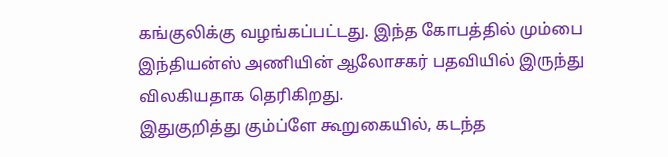கங்குலிக்கு வழங்கப்பட்டது. இந்த கோபத்தில் மும்பை இந்தியன்ஸ் அணியின் ஆலோசகர் பதவியில் இருந்து விலகியதாக தெரிகிறது.
இதுகுறித்து கும்ப்ளே கூறுகையில், கடந்த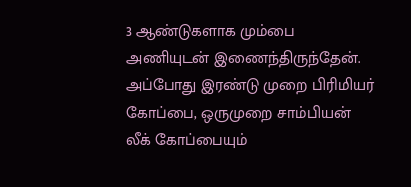3 ஆண்டுகளாக மும்பை அணியுடன் இணைந்திருந்தேன். அப்போது இரண்டு முறை பிரிமியர் கோப்பை, ஒருமுறை சாம்பியன் லீக் கோப்பையும்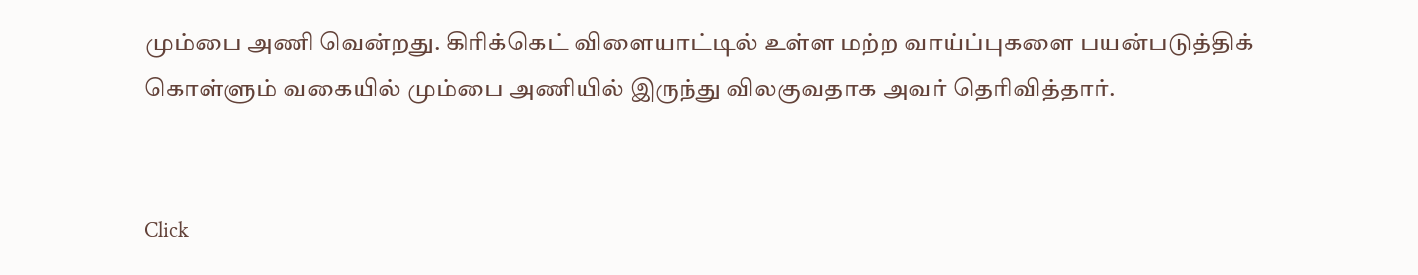மும்பை அணி வென்றது. கிரிக்கெட் விளையாட்டில் உள்ள மற்ற வாய்ப்புகளை பயன்படுத்திக் கொள்ளும் வகையில் மும்பை அணியில் இருந்து விலகுவதாக அவர் தெரிவித்தார்.


Click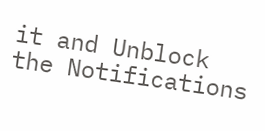it and Unblock the Notifications